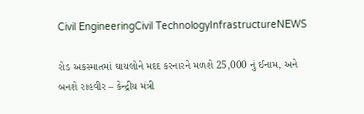Civil EngineeringCivil TechnologyInfrastructureNEWS

રોડ અકસ્માતમાં ઘાયલોને મદદ કરનારને મળશે 25,000 નું ઈનામ, અને બનશે રાહવીર – કેન્દ્રીય મંત્રી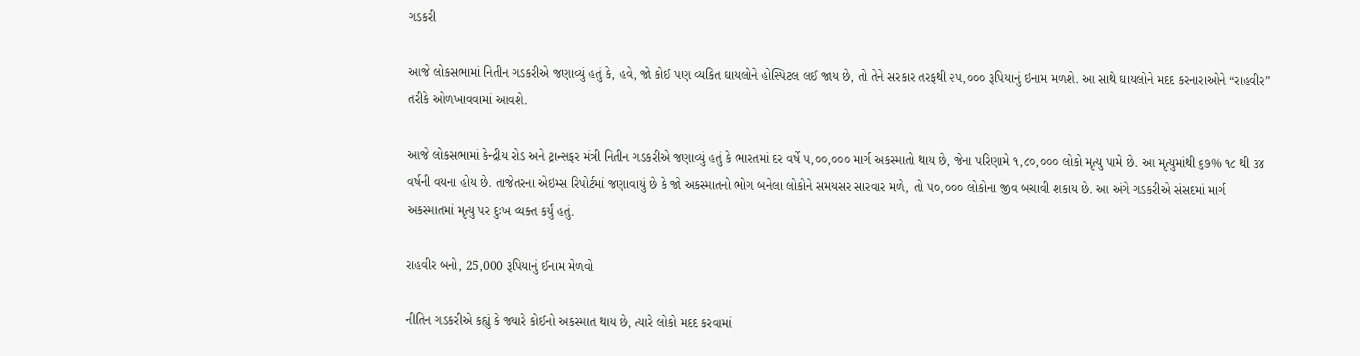ગડકરી

આજે લોકસભામાં નિતીન ગડકરીએ જણાવ્યું હતું કે, હવે, જો કોઈ પણ વ્યકિત ઘાયલોને હોસ્પિટલ લઈ જાય છે, તો તેને સરકાર તરફથી ૨૫,૦૦૦ રૂપિયાનું ઇનામ મળશે. આ સાથે ઘાયલોને મદદ કરનારાઓને “રાહવીર” તરીકે ઓળખાવવામાં આવશે.

આજે લોકસભામાં કેન્દ્રીય રોડ અને ટ્રાન્સફર મંત્રી નિતીન ગડકરીએ જણાવ્યું હતું કે ભારતમાં દર વર્ષે ૫,૦૦,૦૦૦ માર્ગ અકસ્માતો થાય છે, જેના પરિણામે ૧,૮૦,૦૦૦ લોકો મૃત્યુ પામે છે. આ મૃત્યુમાંથી ૬૭% ૧૮ થી ૩૪ વર્ષની વયના હોય છે. તાજેતરના એઇમ્સ રિપોર્ટમાં જણાવાયું છે કે જો અકસ્માતનો ભોગ બનેલા લોકોને સમયસર સારવાર મળે, તો ૫૦,૦૦૦ લોકોના જીવ બચાવી શકાય છે. આ અંગે ગડકરીએ સંસદમાં માર્ગ અકસ્માતમાં મૃત્યુ પર દુઃખ વ્યક્ત કર્યું હતું.

રાહવીર બનો, 25,000 રૂપિયાનું ઈનામ મેળવો

નીતિન ગડકરીએ કહ્યું કે જ્યારે કોઈનો અકસ્માત થાય છે, ત્યારે લોકો મદદ કરવામાં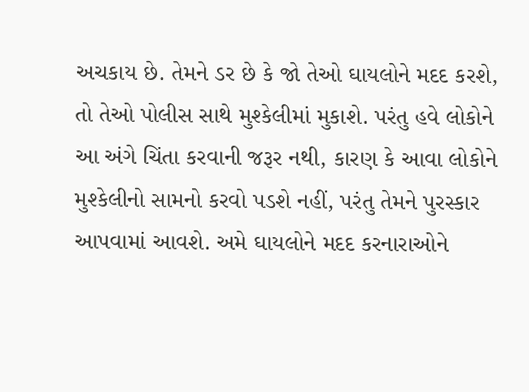અચકાય છે. તેમને ડર છે કે જો તેઓ ઘાયલોને મદદ કરશે, તો તેઓ પોલીસ સાથે મુશ્કેલીમાં મુકાશે. પરંતુ હવે લોકોને આ અંગે ચિંતા કરવાની જરૂર નથી, કારણ કે આવા લોકોને મુશ્કેલીનો સામનો કરવો પડશે નહીં, પરંતુ તેમને પુરસ્કાર આપવામાં આવશે. અમે ઘાયલોને મદદ કરનારાઓને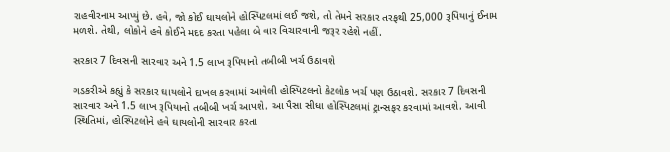રાહવીરનામ આપ્યું છે. હવે, જો કોઈ ઘાયલોને હોસ્પિટલમાં લઈ જશે, તો તેમને સરકાર તરફથી 25,000 રૂપિયાનું ઈનામ મળશે. તેથી, લોકોને હવે કોઈને મદદ કરતા પહેલા બે વાર વિચારવાની જરૂર રહેશે નહીં.

સરકાર 7 દિવસની સારવાર અને 1.5 લાખ રૂપિયાનો તબીબી ખર્ચ ઉઠાવશે

ગડકરીએ કહ્યું કે સરકાર ઘાયલોને દાખલ કરવામાં આવેલી હોસ્પિટલનો કેટલોક ખર્ચ પણ ઉઠાવશે. સરકાર 7 દિવસની સારવાર અને 1.5 લાખ રૂપિયાનો તબીબી ખર્ચ આપશે. આ પૈસા સીધા હોસ્પિટલમાં ટ્રાન્સફર કરવામાં આવશે. આવી સ્થિતિમાં, હોસ્પિટલોને હવે ઘાયલોની સારવાર કરતા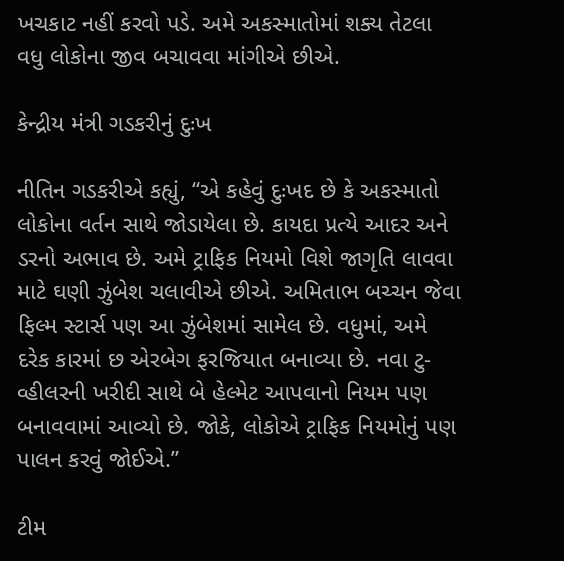ખચકાટ નહીં કરવો પડે. અમે અકસ્માતોમાં શક્ય તેટલા વધુ લોકોના જીવ બચાવવા માંગીએ છીએ.

કેન્દ્રીય મંત્રી ગડકરીનું દુઃખ

નીતિન ગડકરીએ કહ્યું, “એ કહેવું દુઃખદ છે કે અકસ્માતો લોકોના વર્તન સાથે જોડાયેલા છે. કાયદા પ્રત્યે આદર અને ડરનો અભાવ છે. અમે ટ્રાફિક નિયમો વિશે જાગૃતિ લાવવા માટે ઘણી ઝુંબેશ ચલાવીએ છીએ. અમિતાભ બચ્ચન જેવા ફિલ્મ સ્ટાર્સ પણ આ ઝુંબેશમાં સામેલ છે. વધુમાં, અમે દરેક કારમાં છ એરબેગ ફરજિયાત બનાવ્યા છે. નવા ટુ-વ્હીલરની ખરીદી સાથે બે હેલ્મેટ આપવાનો નિયમ પણ બનાવવામાં આવ્યો છે. જોકે, લોકોએ ટ્રાફિક નિયમોનું પણ પાલન કરવું જોઈએ.”

ટીમ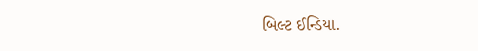બિલ્ટ ઈન્ડિયા.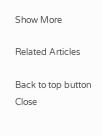Show More

Related Articles

Back to top button
Close